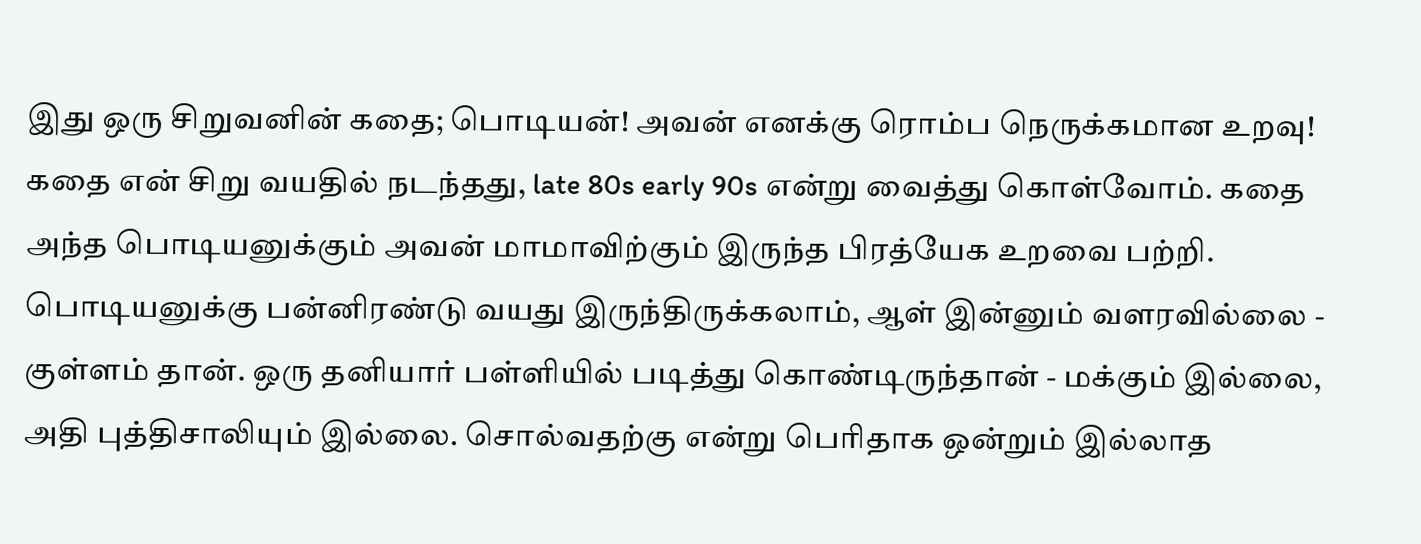இது ஒரு சிறுவனின் கதை; பொடியன்! அவன் எனக்கு ரொம்ப நெருக்கமான உறவு! கதை என் சிறு வயதில் நடந்தது, late 80s early 90s என்று வைத்து கொள்வோம். கதை அந்த பொடியனுக்கும் அவன் மாமாவிற்கும் இருந்த பிரத்யேக உறவை பற்றி. பொடியனுக்கு பன்னிரண்டு வயது இருந்திருக்கலாம், ஆள் இன்னும் வளரவில்லை - குள்ளம் தான். ஒரு தனியார் பள்ளியில் படித்து கொண்டிருந்தான் - மக்கும் இல்லை, அதி புத்திசாலியும் இல்லை. சொல்வதற்கு என்று பெரிதாக ஒன்றும் இல்லாத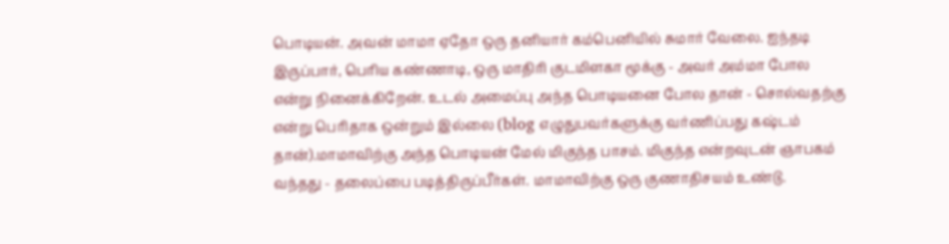பொடியன். அவன் மாமா ஏதோ ஒரு தனியார் கம்பெனியில் சுமார் வேலை. ஐந்தடி இருப்பார், பெரிய கண்ணாடி, ஒரு மாதிரி குடமிளகா மூக்கு - அவர் அம்மா போல என்று நினைக்கிறேன். உடல் அமைப்பு அந்த பொடியனை போல தான் - சொல்வதற்கு என்று பெரிதாக ஒன்றும் இல்லை (blog எழுதுபவர்களுக்கு வர்ணிப்பது கஷ்டம் தான்).மாமாவிற்கு அந்த பொடியன் மேல் மிகுந்த பாசம். மிகுந்த என்றவுடன் ஞாபகம் வந்தது - தலைப்பை படித்திருப்பீர்கள். மாமாவிற்கு ஒரு குணாதிசயம் உண்டு.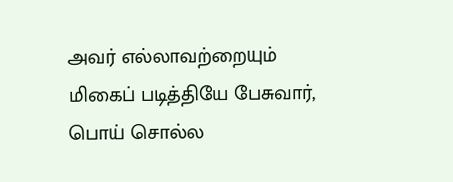அவர் எல்லாவற்றையும் மிகைப் படித்தியே பேசுவார், பொய் சொல்ல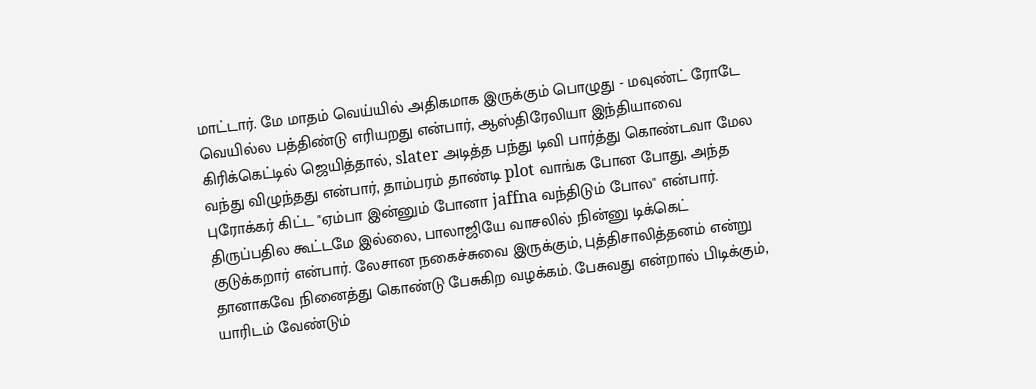மாட்டார். மே மாதம் வெய்யில் அதிகமாக இருக்கும் பொழுது - மவுண்ட் ரோடே வெயில்ல பத்திண்டு எரியறது என்பார், ஆஸ்திரேலியா இந்தியாவை கிரிக்கெட்டில் ஜெயித்தால், slater அடித்த பந்து டிவி பார்த்து கொண்டவா மேல வந்து விழுந்தது என்பார், தாம்பரம் தாண்டி plot வாங்க போன போது, அந்த புரோக்கர் கிட்ட "ஏம்பா இன்னும் போனா jaffna வந்திடும் போல" என்பார். திருப்பதில கூட்டமே இல்லை, பாலாஜியே வாசலில் நின்னு டிக்கெட் குடுக்கறார் என்பார். லேசான நகைச்சுவை இருக்கும், புத்திசாலித்தனம் என்று தானாகவே நினைத்து கொண்டு பேசுகிற வழக்கம். பேசுவது என்றால் பிடிக்கும், யாரிடம் வேண்டும்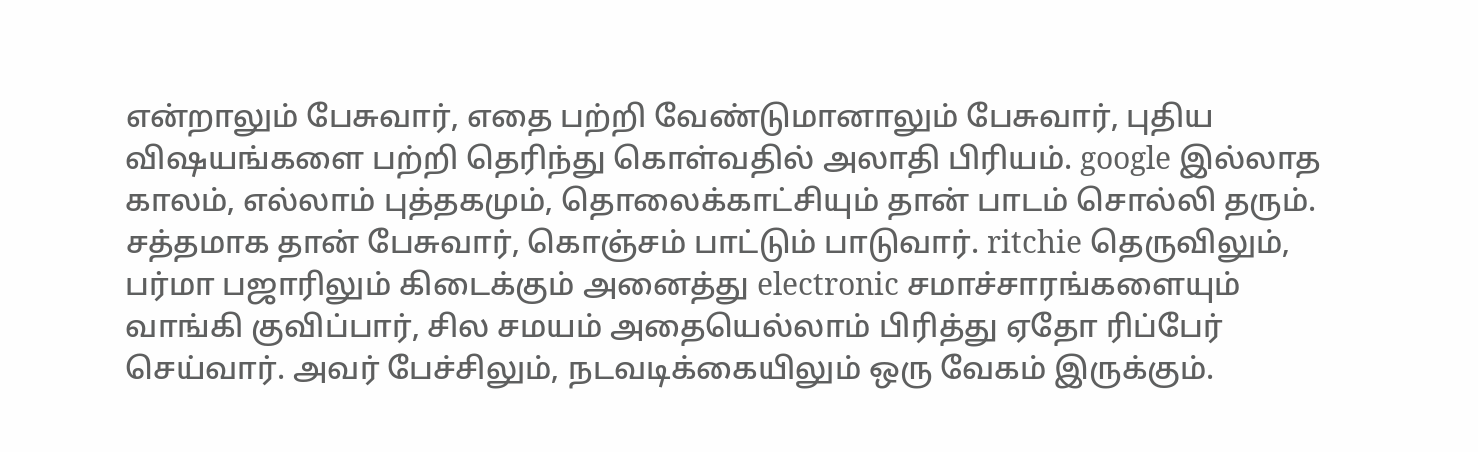என்றாலும் பேசுவார், எதை பற்றி வேண்டுமானாலும் பேசுவார், புதிய விஷயங்களை பற்றி தெரிந்து கொள்வதில் அலாதி பிரியம். google இல்லாத காலம், எல்லாம் புத்தகமும், தொலைக்காட்சியும் தான் பாடம் சொல்லி தரும். சத்தமாக தான் பேசுவார், கொஞ்சம் பாட்டும் பாடுவார். ritchie தெருவிலும், பர்மா பஜாரிலும் கிடைக்கும் அனைத்து electronic சமாச்சாரங்களையும் வாங்கி குவிப்பார், சில சமயம் அதையெல்லாம் பிரித்து ஏதோ ரிப்பேர் செய்வார். அவர் பேச்சிலும், நடவடிக்கையிலும் ஒரு வேகம் இருக்கும்.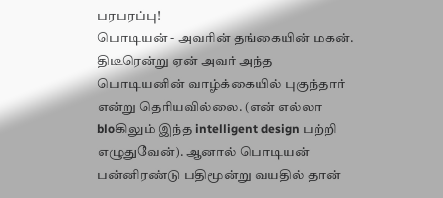பரபரப்பு!
பொடியன் - அவரின் தங்கையின் மகன். திடீரென்று ஏன் அவர் அந்த பொடியனின் வாழ்க்கையில் புகுந்தார் என்று தெரியவில்லை. (என் எல்லா bloகிலும் இந்த intelligent design பற்றி எழுதுவேன்). ஆனால் பொடியன் பன்னிரண்டு பதிமூன்று வயதில் தான்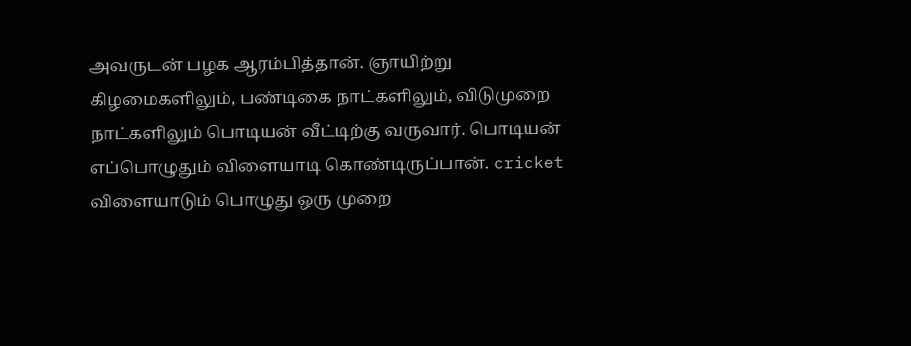அவருடன் பழக ஆரம்பித்தான். ஞாயிற்று கிழமைகளிலும், பண்டிகை நாட்களிலும், விடுமுறை நாட்களிலும் பொடியன் வீட்டிற்கு வருவார். பொடியன் எப்பொழுதும் விளையாடி கொண்டிருப்பான். cricket விளையாடும் பொழுது ஒரு முறை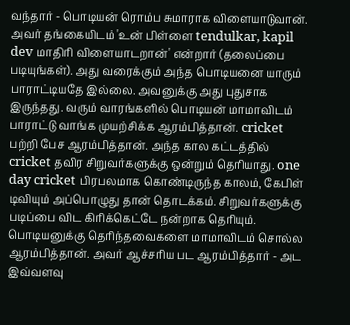வந்தார் - பொடியன் ரொம்ப சுமாராக விளையாடுவான். அவர் தங்கையிடம் 'உன் பிள்ளை tendulkar, kapil dev மாதிரி விளையாடறான்' என்றார் (தலைப்பை படியுங்கள்). அது வரைக்கும் அந்த பொடியனை யாரும் பாராட்டியதே இல்லை. அவனுக்கு அது புதுசாக இருந்தது. வரும் வாரங்களில் பொடியன் மாமாவிடம் பாராட்டு வாங்க முயற்சிக்க ஆரம்பித்தான். cricket பற்றி பேச ஆரம்பித்தான். அந்த கால கட்டத்தில் cricket தவிர சிறுவர்களுக்கு ஒன்றும் தெரியாது. one day cricket பிரபலமாக கொண்டிருந்த காலம், கேபிள் டிவியும் அப்பொழுது தான் தொடக்கம். சிறுவர்களுக்கு படிப்பை விட கிரிக்கெட்டே நன்றாக தெரியும். பொடியனுக்கு தெரிந்தவைகளை மாமாவிடம் சொல்ல ஆரம்பித்தான். அவர் ஆச்சரிய பட ஆரம்பித்தார் - அட இவ்வளவு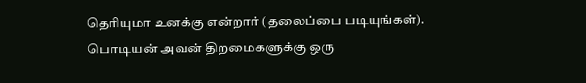தெரியுமா உனக்கு என்றார் (தலைப்பை படியுங்கள்). பொடியன் அவன் திறமைகளுக்கு ஒரு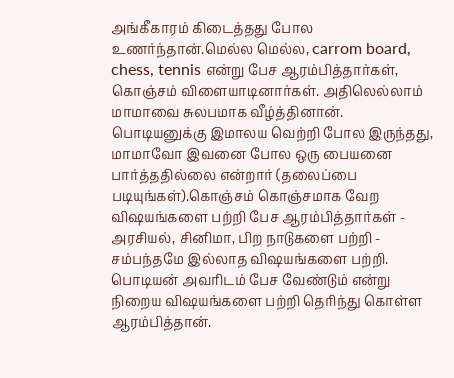அங்கீகாரம் கிடைத்தது போல உணர்ந்தான்.மெல்ல மெல்ல, carrom board, chess, tennis என்று பேச ஆரம்பித்தார்கள், கொஞ்சம் விளையாடினார்கள். அதிலெல்லாம் மாமாவை சுலபமாக வீழ்த்தினான். பொடியனுக்கு இமாலய வெற்றி போல இருந்தது, மாமாவோ இவனை போல ஒரு பையனை பார்த்ததில்லை என்றார் (தலைப்பை படியுங்கள்).கொஞ்சம் கொஞ்சமாக வேற விஷயங்களை பற்றி பேச ஆரம்பித்தார்கள் - அரசியல், சினிமா, பிற நாடுகளை பற்றி - சம்பந்தமே இல்லாத விஷயங்களை பற்றி. பொடியன் அவரிடம் பேச வேண்டும் என்று நிறைய விஷயங்களை பற்றி தெரிந்து கொள்ள ஆரம்பித்தான்.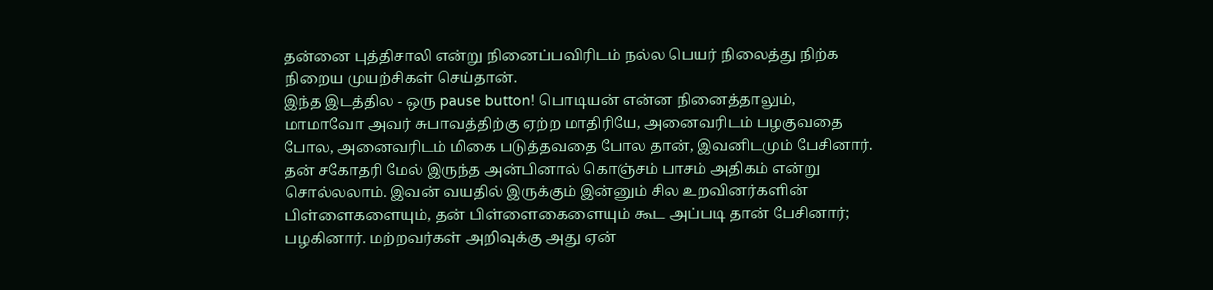தன்னை புத்திசாலி என்று நினைப்பவிரிடம் நல்ல பெயர் நிலைத்து நிற்க நிறைய முயற்சிகள் செய்தான்.
இந்த இடத்தில - ஒரு pause button! பொடியன் என்ன நினைத்தாலும், மாமாவோ அவர் சுபாவத்திற்கு ஏற்ற மாதிரியே, அனைவரிடம் பழகுவதை போல, அனைவரிடம் மிகை படுத்தவதை போல தான், இவனிடமும் பேசினார். தன் சகோதரி மேல் இருந்த அன்பினால் கொஞ்சம் பாசம் அதிகம் என்று சொல்லலாம். இவன் வயதில் இருக்கும் இன்னும் சில உறவினர்களின் பிள்ளைகளையும், தன் பிள்ளைகைளையும் கூட அப்படி தான் பேசினார்; பழகினார். மற்றவர்கள் அறிவுக்கு அது ஏன்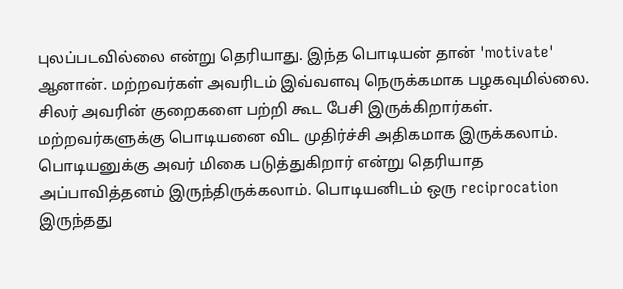புலப்படவில்லை என்று தெரியாது. இந்த பொடியன் தான் 'motivate' ஆனான். மற்றவர்கள் அவரிடம் இவ்வளவு நெருக்கமாக பழகவுமில்லை. சிலர் அவரின் குறைகளை பற்றி கூட பேசி இருக்கிறார்கள். மற்றவர்களுக்கு பொடியனை விட முதிர்ச்சி அதிகமாக இருக்கலாம். பொடியனுக்கு அவர் மிகை படுத்துகிறார் என்று தெரியாத அப்பாவித்தனம் இருந்திருக்கலாம். பொடியனிடம் ஒரு reciprocation இருந்தது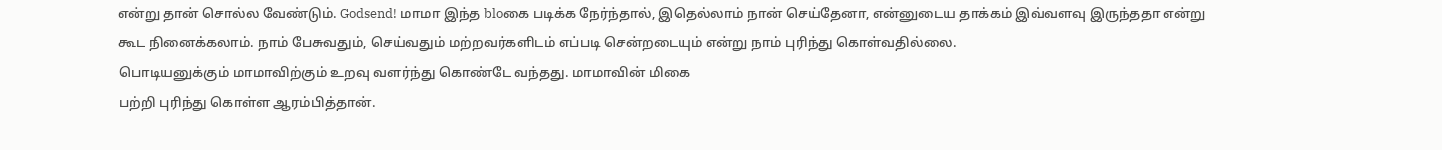என்று தான் சொல்ல வேண்டும். Godsend! மாமா இந்த bloகை படிக்க நேர்ந்தால், இதெல்லாம் நான் செய்தேனா, என்னுடைய தாக்கம் இவ்வளவு இருந்ததா என்று கூட நினைக்கலாம். நாம் பேசுவதும், செய்வதும் மற்றவர்களிடம் எப்படி சென்றடையும் என்று நாம் புரிந்து கொள்வதில்லை.
பொடியனுக்கும் மாமாவிற்கும் உறவு வளர்ந்து கொண்டே வந்தது. மாமாவின் மிகை
பற்றி புரிந்து கொள்ள ஆரம்பித்தான்.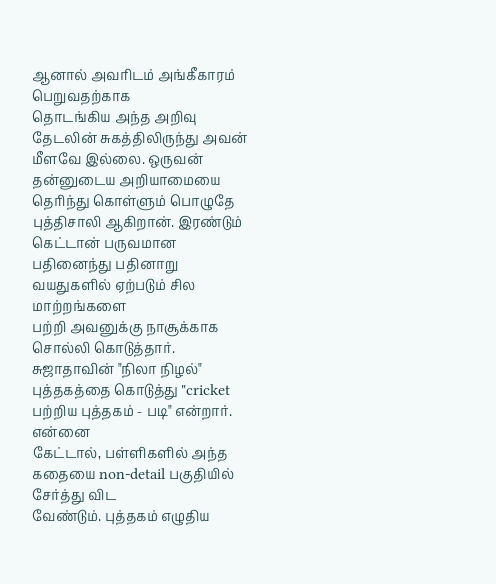ஆனால் அவரிடம் அங்கீகாரம் பெறுவதற்காக
தொடங்கிய அந்த அறிவு தேடலின் சுகத்திலிருந்து அவன் மீளவே இல்லை. ஒருவன்
தன்னுடைய அறியாமையை தெரிந்து கொள்ளும் பொழுதே புத்திசாலி ஆகிறான். இரண்டும்
கெட்டான் பருவமான பதினைந்து பதினாறு வயதுகளில் ஏற்படும் சில மாற்றங்களை
பற்றி அவனுக்கு நாசூக்காக சொல்லி கொடுத்தார். சுஜாதாவின் "நிலா நிழல்"
புத்தகத்தை கொடுத்து "cricket பற்றிய புத்தகம் - படி" என்றார். என்னை
கேட்டால், பள்ளிகளில் அந்த கதையை non-detail பகுதியில் சேர்த்து விட
வேண்டும். புத்தகம் எழுதிய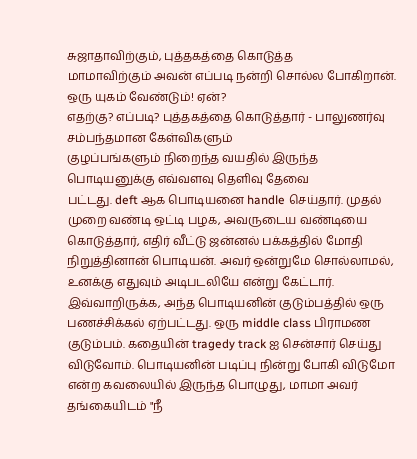சுஜாதாவிற்கும், புத்தகத்தை கொடுத்த
மாமாவிற்கும் அவன் எப்படி நன்றி சொல்ல போகிறான். ஒரு யுகம் வேண்டும்! ஏன்?
எதற்கு? எப்படி? புத்தகத்தை கொடுத்தார் - பாலுணர்வு சம்பந்தமான கேள்விகளும்
குழப்பங்களும் நிறைந்த வயதில் இருந்த பொடியனுக்கு எவ்வளவு தெளிவு தேவை
பட்டது. deft ஆக பொடியனை handle செய்தார். முதல் முறை வண்டி ஒட்டி பழக, அவருடைய வண்டியை கொடுத்தார், எதிர் வீட்டு ஜன்னல் பக்கத்தில் மோதி நிறுத்தினான் பொடியன். அவர் ஒன்றுமே சொல்லாமல், உனக்கு எதுவும் அடிபடலியே என்று கேட்டார்.
இவ்வாறிருக்க, அந்த பொடியனின் குடும்பத்தில் ஒரு பணச்சிக்கல் ஏற்பட்டது. ஒரு middle class பிராமண குடும்பம். கதையின் tragedy track ஐ சென்சார் செய்து விடுவோம். பொடியனின் படிப்பு நின்று போகி விடுமோ என்ற கவலையில் இருந்த பொழுது, மாமா அவர் தங்கையிடம் "நீ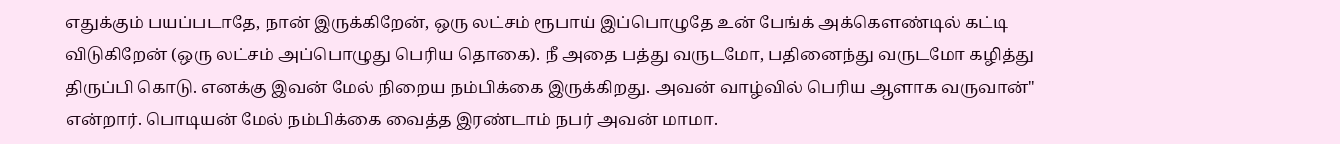எதுக்கும் பயப்படாதே, நான் இருக்கிறேன், ஒரு லட்சம் ரூபாய் இப்பொழுதே உன் பேங்க் அக்கௌண்டில் கட்டி விடுகிறேன் (ஒரு லட்சம் அப்பொழுது பெரிய தொகை). நீ அதை பத்து வருடமோ, பதினைந்து வருடமோ கழித்து திருப்பி கொடு. எனக்கு இவன் மேல் நிறைய நம்பிக்கை இருக்கிறது. அவன் வாழ்வில் பெரிய ஆளாக வருவான்" என்றார். பொடியன் மேல் நம்பிக்கை வைத்த இரண்டாம் நபர் அவன் மாமா.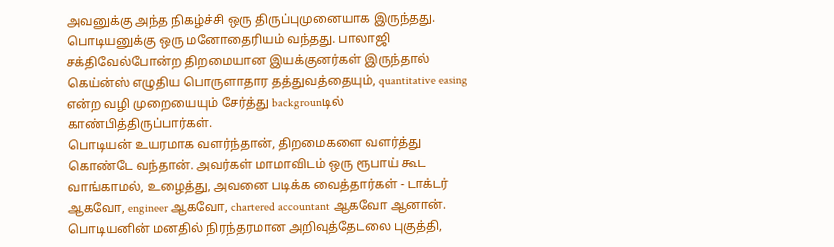அவனுக்கு அந்த நிகழ்ச்சி ஒரு திருப்புமுனையாக இருந்தது. பொடியனுக்கு ஒரு மனோதைரியம் வந்தது. பாலாஜி சக்திவேல்போன்ற திறமையான இயக்குனர்கள் இருந்தால் கெய்ன்ஸ் எழுதிய பொருளாதார தத்துவத்தையும், quantitative easing என்ற வழி முறையையும் சேர்த்து backgrounடில் காண்பித்திருப்பார்கள்.
பொடியன் உயரமாக வளர்ந்தான், திறமைகளை வளர்த்து கொண்டே வந்தான். அவர்கள் மாமாவிடம் ஒரு ரூபாய் கூட வாங்காமல், உழைத்து, அவனை படிக்க வைத்தார்கள் - டாக்டர் ஆகவோ, engineer ஆகவோ, chartered accountant ஆகவோ ஆனான். பொடியனின் மனதில் நிரந்தரமான அறிவுத்தேடலை புகுத்தி,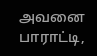அவனை பாராட்டி,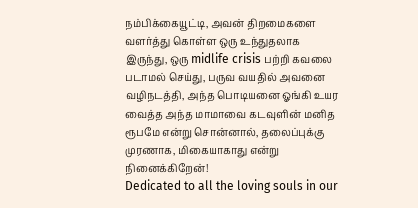நம்பிக்கையூட்டி, அவன் திறமைகளை வளர்த்து கொள்ள ஒரு உந்துதலாக இருந்து, ஒரு midlife crisis பற்றி கவலை படாமல் செய்து, பருவ வயதில் அவனை வழிநடத்தி, அந்த பொடியனை ஓங்கி உயர வைத்த அந்த மாமாவை கடவுளின் மனித ரூபமே என்று சொன்னால், தலைப்புக்கு முரணாக, மிகையாகாது என்று நினைக்கிறேன்!
Dedicated to all the loving souls in our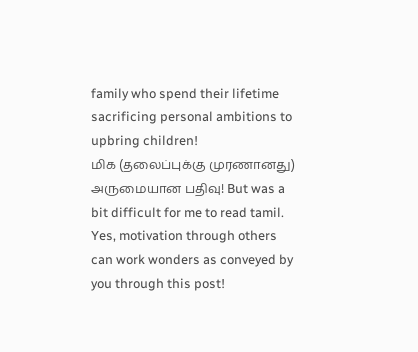family who spend their lifetime sacrificing personal ambitions to upbring children!
மிக (தலைப்புக்கு முரணானது) அருமையான பதிவு! But was a bit difficult for me to read tamil. Yes, motivation through others can work wonders as conveyed by you through this post!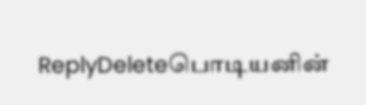ReplyDeleteபொடியனின்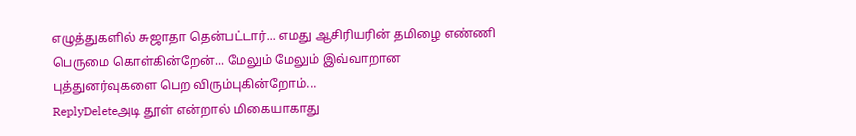எழுத்துகளில் சுஜாதா தென்பட்டார்... எமது ஆசிரியரின் தமிழை எண்ணி பெருமை கொள்கின்றேன்... மேலும் மேலும் இவ்வாறான புத்துனர்வுகளை பெற விரும்புகின்றோம்...
ReplyDeleteஅடி தூள் என்றால் மிகையாகாது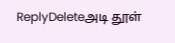ReplyDeleteஅடி தூள்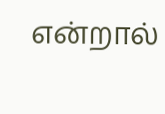என்றால்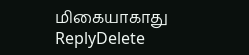மிகையாகாது
ReplyDelete